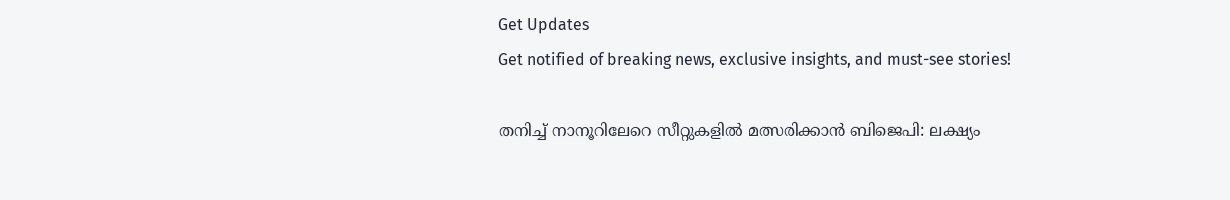Get Updates
Get notified of breaking news, exclusive insights, and must-see stories!

തനിച്ച് നാനൂറിലേറെ സീറ്റുകളില്‍ മത്സരിക്കാന്‍ ബിജെപി: ലക്ഷ്യം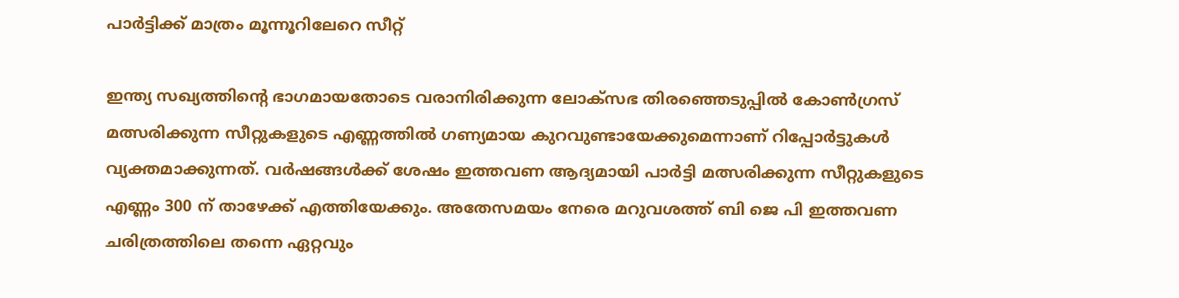പാർട്ടിക്ക് മാത്രം മൂന്നൂറിലേറെ സീറ്റ്

ഇന്ത്യ സഖ്യത്തിന്റെ ഭാഗമായതോടെ വരാനിരിക്കുന്ന ലോക്സഭ തിരഞ്ഞെടുപ്പില്‍ കോണ്‍ഗ്രസ് മത്സരിക്കുന്ന സീറ്റുകളുടെ എണ്ണത്തില്‍ ഗണ്യമായ കുറവുണ്ടായേക്കുമെന്നാണ് റിപ്പോർട്ടുകള്‍ വ്യക്തമാക്കുന്നത്. വർഷങ്ങള്‍ക്ക് ശേഷം ഇത്തവണ ആദ്യമായി പാർട്ടി മത്സരിക്കുന്ന സീറ്റുകളുടെ എണ്ണം 300 ന് താഴേക്ക് എത്തിയേക്കും. അതേസമയം നേരെ മറുവശത്ത് ബി ജെ പി ഇത്തവണ ചരിത്രത്തിലെ തന്നെ ഏറ്റവും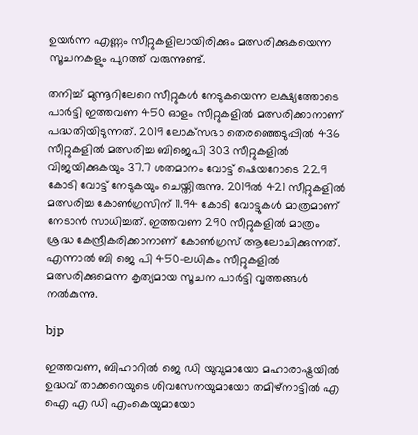ഉയർന്ന എണ്ണം സീറ്റുകളിലായിരിക്കും മത്സരിക്കുകയെന്ന സൂചനകളും പുറത്ത് വരുന്നുണ്ട്.

തനിച്ച് മുന്നൂറിലേറെ സീറ്റുകള്‍ നേടുകയെന്ന ലക്ഷ്യത്തോടെ പാർട്ടി ഇത്തവണ 450 ഓളം സീറ്റുകളില്‍ മത്സരിക്കാനാണ് പദ്ധതിയിടുന്നത്. 2019 ലോക്‌സഭാ തെരഞ്ഞെടുപ്പിൽ 436 സീറ്റുകളിൽ മത്സരിച്ച ബിജെപി 303 സീറ്റുകളിൽ വിജയിക്കുകയും 37.7 ശതമാനം വോട്ട് ഷെയറോടെ 22.9 കോടി വോട്ട് നേടുകയും ചെയ്തിരുന്നു. 2019ൽ 421 സീറ്റുകളിൽ മത്സരിച്ച കോൺഗ്രസിന് 11.94 കോടി വോട്ടുകള്‍ മാത്രമാണ് നേടാന്‍ സാധിച്ചത്. ഇത്തവണ 290 സീറ്റുകളിൽ മാത്രം ശ്രദ്ധ കേന്ദ്രീകരിക്കാനാണ് കോണ്‍ഗ്രസ് ആലോചിക്കുന്നത്. എന്നാൽ ബി ജെ പി 450-ലധികം സീറ്റുകളിൽ മത്സരിക്കുമെന്ന കൃത്യമായ സൂചന പാർട്ടി വൃത്തങ്ങള്‍ നല്‍കുന്നു.

bjp

ഇത്തവണ, ബിഹാറിൽ ജെ ഡി യുവുമായോ മഹാരാഷ്ട്രയിൽ ഉദ്ധവ് താക്കറെയുടെ ശിവസേനയുമായോ തമിഴ്‌നാട്ടിൽ എ ഐ എ ഡി എംകെയുമായോ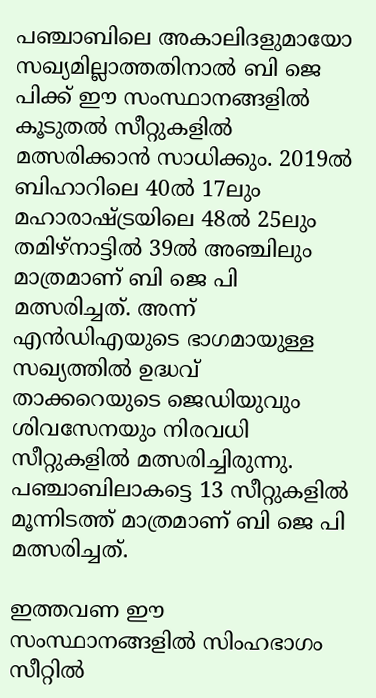പഞ്ചാബിലെ അകാലിദളുമായോ സഖ്യമില്ലാത്തതിനാൽ ബി ജെ പിക്ക് ഈ സംസ്ഥാനങ്ങളിൽ കൂടുതൽ സീറ്റുകളില്‍ മത്സരിക്കാന്‍ സാധിക്കും. 2019ൽ ബിഹാറിലെ 40ൽ 17ലും മഹാരാഷ്ട്രയിലെ 48ൽ 25ലും തമിഴ്‌നാട്ടിൽ 39ൽ അഞ്ചിലും മാത്രമാണ് ബി ജെ പി മത്സരിച്ചത്. അന്ന് എൻഡിഎയുടെ ഭാഗമായുള്ള സഖ്യത്തിൽ ഉദ്ധവ് താക്കറെയുടെ ജെഡിയുവും ശിവസേനയും നിരവധി സീറ്റുകളിൽ മത്സരിച്ചിരുന്നു. പഞ്ചാബിലാകട്ടെ 13 സീറ്റുകളിൽ മൂന്നിടത്ത് മാത്രമാണ് ബി ജെ പി മത്സരിച്ചത്.

ഇത്തവണ ഈ സംസ്ഥാനങ്ങളിൽ സിംഹഭാഗം സീറ്റിൽ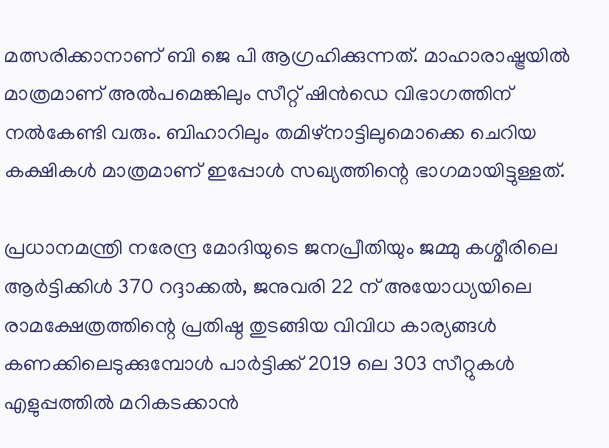മത്സരിക്കാനാണ് ബി ജെ പി ആഗ്രഹിക്കുന്നത്. മാഹാരാഷ്ട്രയില്‍ മാത്രമാണ് അല്‍പമെങ്കിലും സീറ്റ് ഷിന്‍ഡെ വിഭാഗത്തിന് നല്‍കേണ്ടി വരും. ബിഹാറിലും തമിഴ്നാട്ടിലുമൊക്കെ ചെറിയ കക്ഷികള്‍ മാത്രമാണ് ഇപ്പോള്‍ സഖ്യത്തിന്റെ ഭാഗമായിട്ടുള്ളത്.

പ്രധാനമന്ത്രി നരേന്ദ്ര മോദിയുടെ ജനപ്രീതിയും ജമ്മു കശ്മീരിലെ ആർട്ടിക്കിൾ 370 റദ്ദാക്കൽ, ജനുവരി 22 ന് അയോധ്യയിലെ രാമക്ഷേത്രത്തിന്റെ പ്രതിഷ്ഠ തുടങ്ങിയ വിവിധ കാര്യങ്ങള്‍ കണക്കിലെടുക്കുമ്പോള്‍ പാർട്ടിക്ക് 2019 ലെ 303 സീറ്റുകൾ എളുപ്പത്തിൽ മറികടക്കാൻ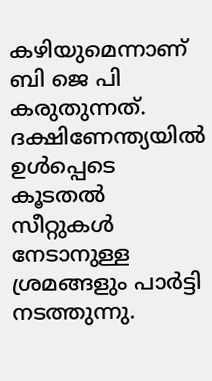കഴിയുമെന്നാണ് ബി ജെ പി കരുതുന്നത്. ദക്ഷിണേന്ത്യയില്‍ ഉള്‍പ്പെടെ കൂടതല്‍ സീറ്റുകള്‍ നേടാനുള്ള ശ്രമങ്ങളും പാർട്ടി നടത്തുന്നു.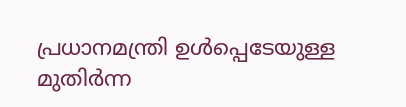പ്രധാനമന്ത്രി ഉള്‍പ്പെടേയുള്ള മുതിർന്ന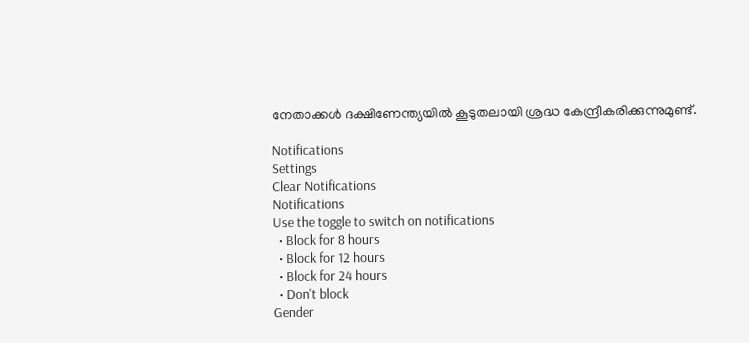നേതാക്കള്‍ ദക്ഷിണേന്ത്യയില്‍ കൂടുതലായി ശ്രദ്ധ കേന്ദ്രീകരിക്കുന്നുമുണ്ട്.

Notifications
Settings
Clear Notifications
Notifications
Use the toggle to switch on notifications
  • Block for 8 hours
  • Block for 12 hours
  • Block for 24 hours
  • Don't block
Gender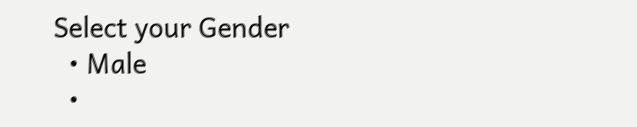Select your Gender
  • Male
  •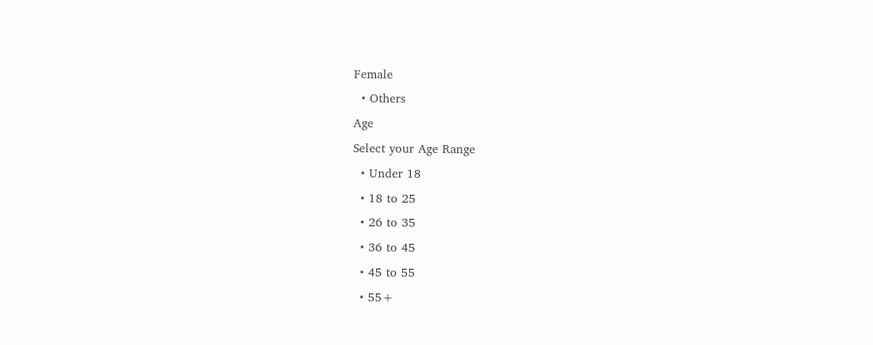Female
  • Others
Age
Select your Age Range
  • Under 18
  • 18 to 25
  • 26 to 35
  • 36 to 45
  • 45 to 55
  • 55+